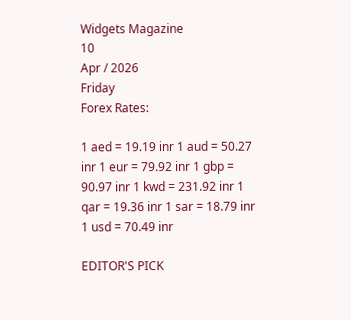Widgets Magazine
10
Apr / 2026
Friday
Forex Rates:

1 aed = 19.19 inr 1 aud = 50.27 inr 1 eur = 79.92 inr 1 gbp = 90.97 inr 1 kwd = 231.92 inr 1 qar = 19.36 inr 1 sar = 18.79 inr 1 usd = 70.49 inr

EDITOR'S PICK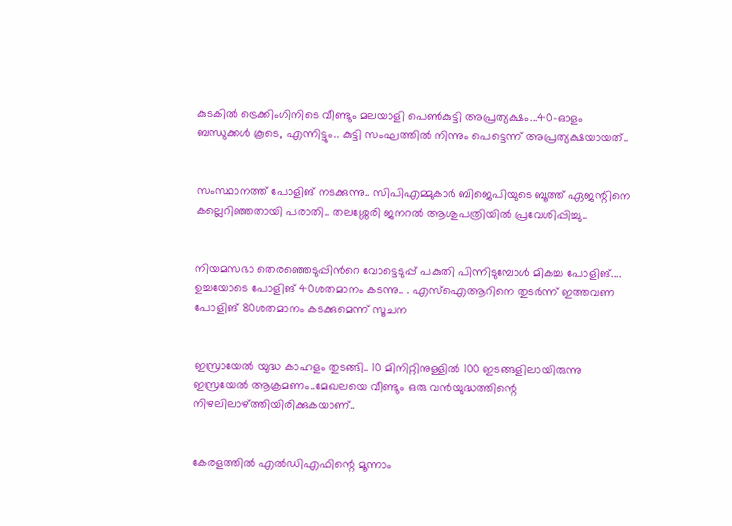കുടകിൽ ട്രെക്കിംഗിനിടെ വീണ്ടും മലയാളി പെൺകുട്ടി അപ്രത്യക്ഷം...40-ഓളം ബന്ധുക്കൾ കൂടെ, എന്നിട്ടും.. കുട്ടി സംഘത്തില്‍ നിന്നും പെട്ടെന്ന് അപ്രത്യക്ഷയായത്..


സംസ്ഥാനത്ത് പോളിങ് നടക്കുന്നു.. സിപിഎമ്മുകാർ ബിജെപിയുടെ ബൂത്ത് ഏജന്റിനെ കല്ലെറിഞ്ഞതായി പരാതി.. തലശ്ശേരി ജനറൽ ആശുപത്രിയിൽ പ്രവേശിപ്പിച്ചു..


നിയമസഭാ തെരഞ്ഞെടുപ്പിന്‍റെ വോട്ടെടുപ്പ് പകുതി പിന്നിടുമ്പോള്‍ മികച്ച പോളിങ്.... ഉച്ചയോടെ പോളിങ് 40ശതമാനം കടന്നു.. . എസ്ഐആറിനെ തുടര്‍ന്ന് ഇത്തവണ പോളിങ് 80ശതമാനം കടക്കുമെന്ന് സൂചന


ഇസ്രായേൽ യുദ്ധ കാഹളം തുടങ്ങി.. 10 മിനിറ്റിനുള്ളില്‍ 100 ഇടങ്ങളിലായിരുന്നു ഇസ്രയേല്‍ ആക്രമണം..മേഖലയെ വീണ്ടും ഒരു വന്‍യുദ്ധത്തിന്റെ നിഴലിലാഴ്ത്തിയിരിക്കുകയാണ്..


കേരളത്തിൽ എൽഡിഎഫിന്റെ മൂന്നാം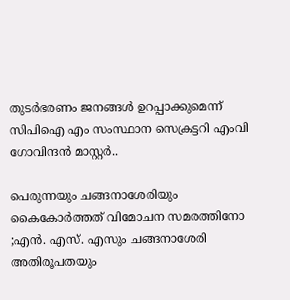തുടർഭരണം ജനങ്ങൾ ഉറപ്പാക്കുമെന്ന് സിപിഐ എം സംസ്ഥാന സെക്രട്ടറി എംവി ഗോവിന്ദൻ മാസ്റ്റർ..

പെരുന്നയും ചങ്ങനാശേരിയും കൈകോർത്തത് വിമോചന സമരത്തിനോ ;എൻ. എസ്. എസും ചങ്ങനാശേരി അതിരൂപതയും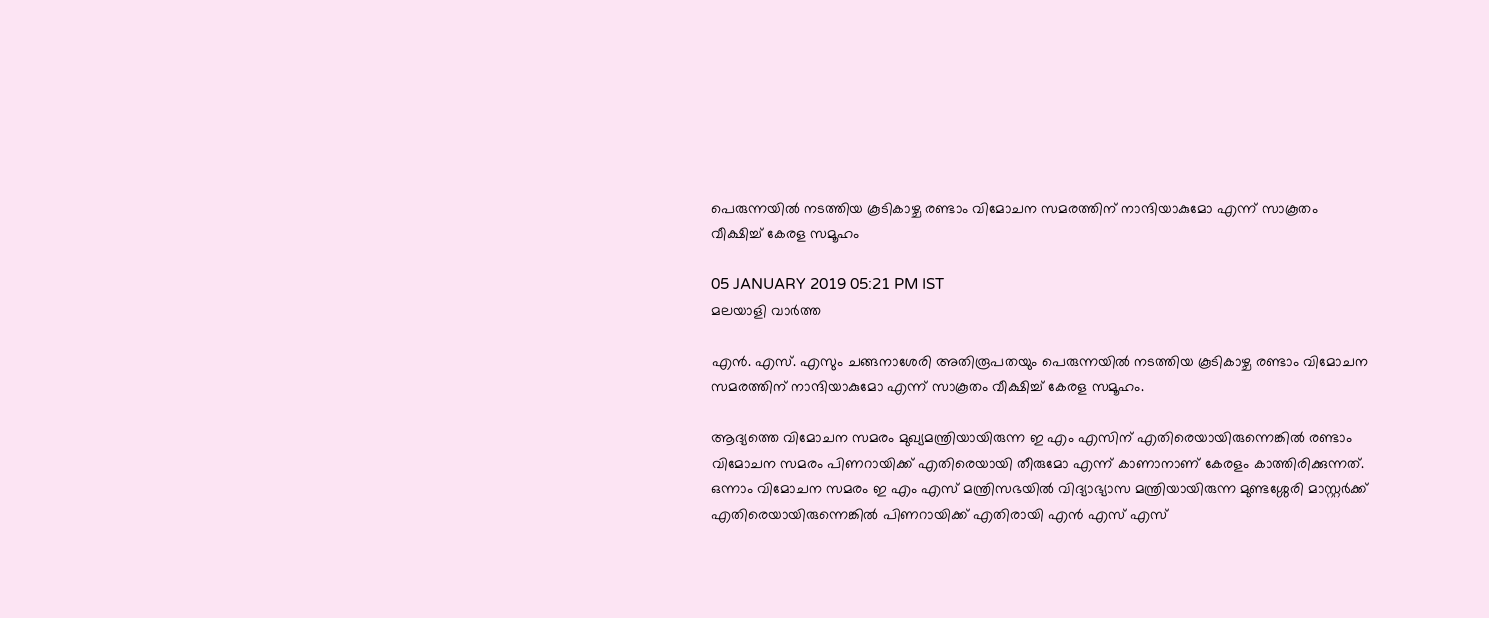പെരുന്നയിൽ നടത്തിയ കൂടികാഴ്ച രണ്ടാം വിമോചന സമരത്തിന് നാന്ദിയാകുമോ എന്ന് സാകൂതം വീക്ഷിച്ച് കേരള സമൂഹം

05 JANUARY 2019 05:21 PM IST
മലയാളി വാര്‍ത്ത

എൻ. എസ്. എസും ചങ്ങനാശേരി അതിരൂപതയും പെരുന്നയിൽ നടത്തിയ കൂടികാഴ്ച രണ്ടാം വിമോചന സമരത്തിന് നാന്ദിയാകുമോ എന്ന് സാകൂതം വീക്ഷിച്ച് കേരള സമൂഹം.

ആദ്യത്തെ വിമോചന സമരം മുഖ്യമന്ത്രിയായിരുന്ന ഇ എം എസിന് എതിരെയായിരുന്നെങ്കിൽ രണ്ടാം വിമോചന സമരം പിണറായിക്ക് എതിരെയായി തീരുമോ എന്ന് കാണാനാണ് കേരളം കാത്തിരിക്കുന്നത്. ഒന്നാം വിമോചന സമരം ഇ എം എസ് മന്ത്രിസഭയിൽ വിദ്യാഭ്യാസ മന്ത്രിയായിരുന്ന മുണ്ടശ്ശേരി മാസ്റ്റർക്ക് എതിരെയായിരുന്നെങ്കിൽ പിണറായിക്ക് എതിരായി എൻ എസ് എസ്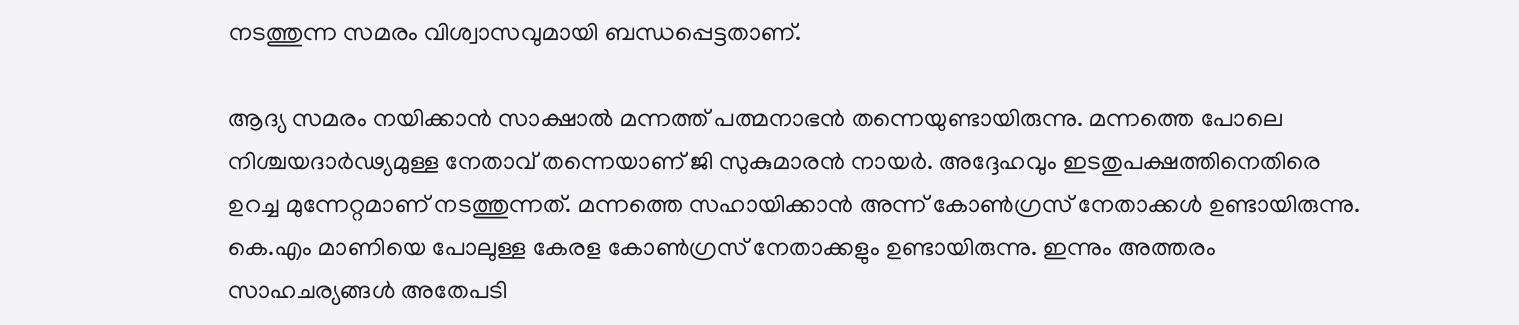നടത്തുന്ന സമരം വിശ്വാസവുമായി ബന്ധപ്പെട്ടതാണ്.

ആദ്യ സമരം നയിക്കാൻ സാക്ഷാൽ മന്നത്ത് പത്മനാഭൻ തന്നെയുണ്ടായിരുന്നു. മന്നത്തെ പോലെ നിശ്ചയദാർഢ്യമുള്ള നേതാവ് തന്നെയാണ് ജി സുകുമാരൻ നായർ. അദ്ദേഹവും ഇടതുപക്ഷത്തിനെതിരെ ഉറച്ച മുന്നേറ്റമാണ് നടത്തുന്നത്. മന്നത്തെ സഹായിക്കാൻ അന്ന് കോൺഗ്രസ് നേതാക്കൾ ഉണ്ടായിരുന്നു. കെ.എം മാണിയെ പോലുള്ള കേരള കോൺഗ്രസ് നേതാക്കളും ഉണ്ടായിരുന്നു. ഇന്നും അത്തരം സാഹചര്യങ്ങൾ അതേപടി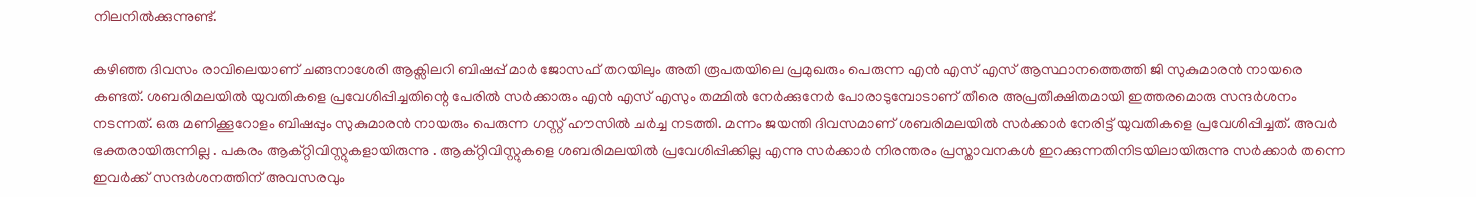നിലനിൽക്കുന്നുണ്ട്.

കഴിഞ്ഞ ദിവസം രാവിലെയാണ് ചങ്ങനാശേരി ആക്സിലറി ബിഷപ്പ് മാർ ജോസഫ് തറയിലും അതി രൂപതയിലെ പ്രമുഖരും പെരുന്ന എൻ എസ് എസ് ആസ്ഥാനത്തെത്തി ജി സുകുമാരൻ നായരെ കണ്ടത്. ശബരിമലയിൽ യുവതികളെ പ്രവേശിപ്പിച്ചതിന്റെ പേരിൽ സർക്കാരും എൻ എസ് എസും തമ്മിൽ നേർക്കുനേർ പോരാടുമ്പോടാണ് തീരെ അപ്രതീക്ഷിതമായി ഇത്തരമൊരു സന്ദർശനം നടന്നത്. ഒരു മണിക്കൂറോളം ബിഷപ്പും സുകുമാരൻ നായരും പെരുന്ന ഗസ്റ്റ് ഹൗസിൽ ചർച്ച നടത്തി. മന്നം ജയന്തി ദിവസമാണ് ശബരിമലയിൽ സർക്കാർ നേരിട്ട് യുവതികളെ പ്രവേശിപ്പിച്ചത്. അവർ ഭക്തരായിരുന്നില്ല . പകരം ആക്റ്റിവിസ്റ്റുകളായിരുന്നു . ആക്റ്റിവിസ്റ്റുകളെ ശബരിമലയിൽ പ്രവേശിപ്പിക്കില്ല എന്നു സർക്കാർ നിരന്തരം പ്രസ്താവനകൾ ഇറക്കുന്നതിനിടയിലായിരുന്നു സർക്കാർ തന്നെ ഇവർക്ക് സന്ദർശനത്തിന് അവസരവും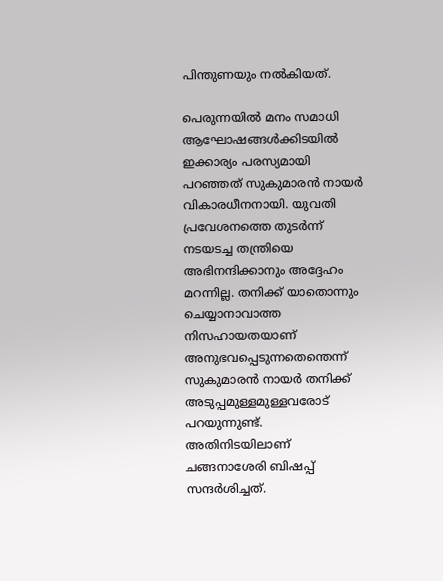പിന്തുണയും നൽകിയത്.

പെരുന്നയിൽ മനം സമാധി ആഘോഷങ്ങൾക്കിടയിൽ ഇക്കാര്യം പരസ്യമായി പറഞ്ഞത് സുകുമാരൻ നായർ വികാരധീനനായി. യുവതി പ്രവേശനത്തെ തുടർന്ന് നടയടച്ച തന്ത്രിയെ അഭിനന്ദിക്കാനും അദ്ദേഹം മറന്നില്ല. തനിക്ക് യാതൊന്നും ചെയ്യാനാവാത്ത നിസഹായതയാണ് അനുഭവപ്പെടുന്നതെന്തെന്ന് സുകുമാരൻ നായർ തനിക്ക് അടുപ്പമുള്ളമുള്ളവരോട് പറയുന്നുണ്ട്. അതിനിടയിലാണ് ചങ്ങനാശേരി ബിഷപ്പ് സന്ദർശിച്ചത്.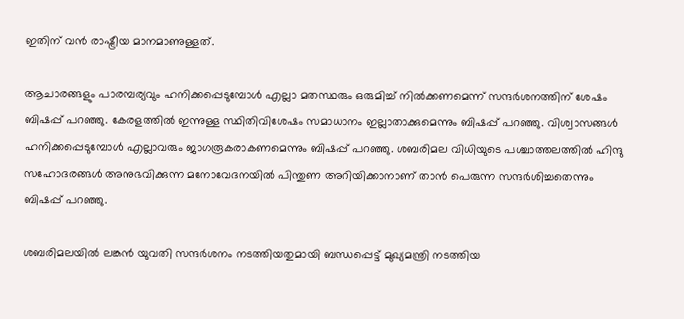ഇതിന് വൻ രാഷ്ട്രീയ മാനമാണുള്ളത്.

ആചാരങ്ങളും പാരമ്പര്യവും ഹനിക്കപ്പെടുമ്പോൾ എല്ലാ മതസ്ഥരും ഒരുമിച്ച് നിൽക്കണമെന്ന് സന്ദർശനത്തിന് ശേഷം ബിഷപ്പ് പറഞ്ഞു. കേരളത്തിൽ ഇന്നുള്ള സ്ഥിതിവിശേഷം സമാധാനം ഇല്ലാതാക്കുമെന്നും ബിഷപ്പ് പറഞ്ഞു. വിശ്വാസങ്ങൾ ഹനിക്കപ്പെടുമ്പോൾ എല്ലാവരും ജാഗരൂകരാകണമെന്നും ബിഷപ്പ് പറഞ്ഞു. ശബരിമല വിധിയുടെ പശ്ചാത്തലത്തിൽ ഹിന്ദു സഹോദരങ്ങൾ അനുഭവിക്കുന്ന മനോവേദനയിൽ പിന്തുണ അറിയിക്കാനാണ് താൻ പെരുന്ന സന്ദർശിച്ചതെന്നും ബിഷപ്പ് പറഞ്ഞു.

ശബരിമലയിൽ ലങ്കൻ യുവതി സന്ദർശനം നടത്തിയതുമായി ബന്ധപ്പെട്ട് മുഖ്യമന്ത്രി നടത്തിയ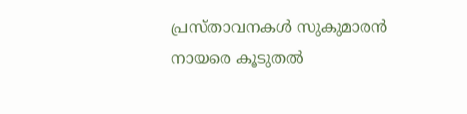പ്രസ്താവനകൾ സുകുമാരൻ നായരെ കൂടുതൽ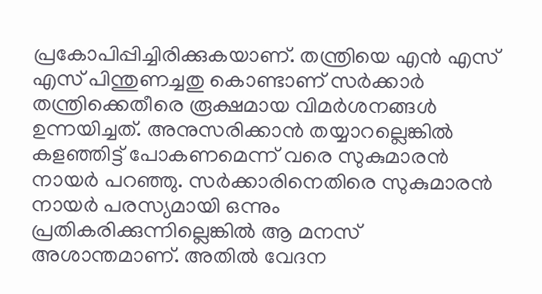പ്രകോപിപ്പിച്ചിരിക്കുകയാണ്. തന്ത്രിയെ എൻ എസ് എസ് പിന്തുണച്ചതു കൊണ്ടാണ് സർക്കാർ തന്ത്രിക്കെതീരെ രൂക്ഷമായ വിമർശനങ്ങൾ ഉന്നയിച്ചത്. അനുസരിക്കാൻ തയ്യാറല്ലെങ്കിൽ കളഞ്ഞിട്ട് പോകണമെന്ന് വരെ സുകുമാരൻ നായർ പറഞ്ഞു. സർക്കാരിനെതിരെ സുകുമാരൻ നായർ പരസ്യമായി ഒന്നും പ്രതികരിക്കുന്നില്ലെങ്കിൽ ആ മനസ് അശാന്തമാണ്. അതിൽ വേദന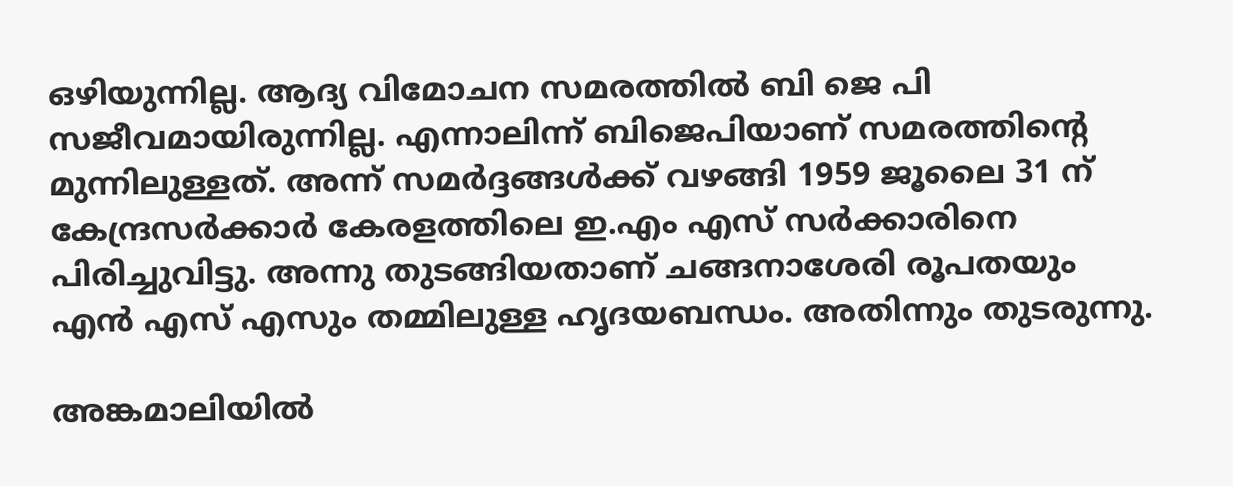ഒഴിയുന്നില്ല. ആദ്യ വിമോചന സമരത്തിൽ ബി ജെ പി സജീവമായിരുന്നില്ല. എന്നാലിന്ന് ബിജെപിയാണ് സമരത്തിന്റെ മുന്നിലുള്ളത്. അന്ന് സമർദ്ദങ്ങൾക്ക് വഴങ്ങി 1959 ജൂലൈ 31 ന് കേന്ദ്രസർക്കാർ കേരളത്തിലെ ഇ.എം എസ് സർക്കാരിനെ പിരിച്ചുവിട്ടു. അന്നു തുടങ്ങിയതാണ് ചങ്ങനാശേരി രൂപതയും എൻ എസ് എസും തമ്മിലുള്ള ഹൃദയബന്ധം. അതിന്നും തുടരുന്നു.

അങ്കമാലിയിൽ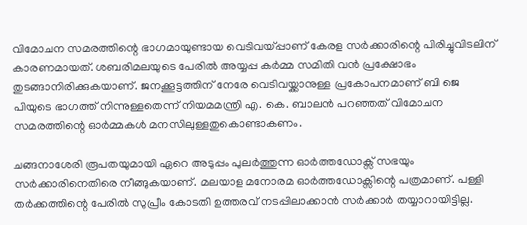വിമോചന സമരത്തിന്റെ ഭാഗമായുണ്ടായ വെടിവയ്പ്പാണ് കേരള സർക്കാരിന്റെ പിരിച്ചുവിടലിന് കാരണമായത്. ശബരിമലയുടെ പേരിൽ അയ്യപ്പ കർമ്മ സമിതി വൻ പ്രക്ഷോഭം തുടങ്ങാനിരിക്കുകയാണ്. ജനക്കൂട്ടത്തിന് നേരേ വെടിവയ്ക്കാനുള്ള പ്രകോപനമാണ് ബി ജെ പിയുടെ ഭാഗത്ത് നിന്നുള്ളതെന്ന് നിയമമന്ത്രി എ. കെ. ബാലൻ പറഞ്ഞത് വിമോചന സമരത്തിന്റെ ഓർമ്മകൾ മനസിലുള്ളതുകൊണ്ടാകണം.

ചങ്ങനാശേരി രൂപതയുമായി ഏറെ അടുപ്പം പുലർത്തുന്ന ഓർത്തഡോക്സ് സഭയും സർക്കാരിനെതിരെ നീങ്ങുകയാണ്. മലയാള മനോരമ ഓർത്തഡോക്സിന്റെ പത്രമാണ്. പള്ളി തർക്കത്തിന്റെ പേരിൽ സുപ്രീം കോടതി ഉത്തരവ് നടപ്പിലാക്കാൻ സർക്കാർ തയ്യാറായിട്ടില്ല.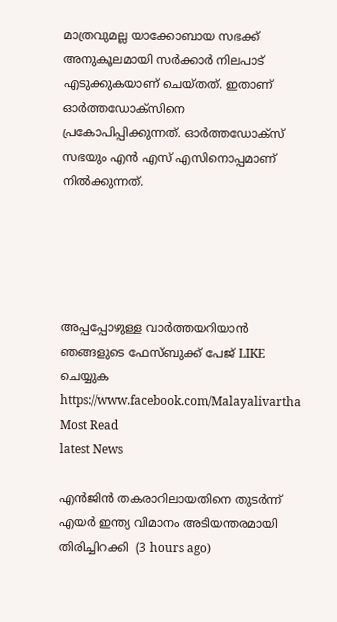മാത്രവുമല്ല യാക്കോബായ സഭക്ക് അനുകൂലമായി സർക്കാർ നിലപാട് എടുക്കുകയാണ് ചെയ്തത്. ഇതാണ് ഓർത്തഡോക്സിനെ പ്രകോപിപ്പിക്കുന്നത്. ഓർത്തഡോക്സ് സഭയും എൻ എസ് എസിനൊപ്പമാണ് നിൽക്കുന്നത്.





അപ്പപ്പോഴുള്ള വാര്‍ത്തയറിയാന്‍ ഞങ്ങളുടെ ഫേസ്‌ബുക്ക്‌ പേജ് LIKE ചെയ്യുക
https://www.facebook.com/Malayalivartha
Most Read
latest News

എന്‍ജിന്‍ തകരാറിലായതിനെ തുടര്‍ന്ന് എയര്‍ ഇന്ത്യ വിമാനം അടിയന്തരമായി തിരിച്ചിറക്കി  (3 hours ago)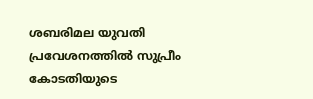ശബരിമല യുവതി പ്രവേശനത്തില്‍ സുപ്രീം കോടതിയുടെ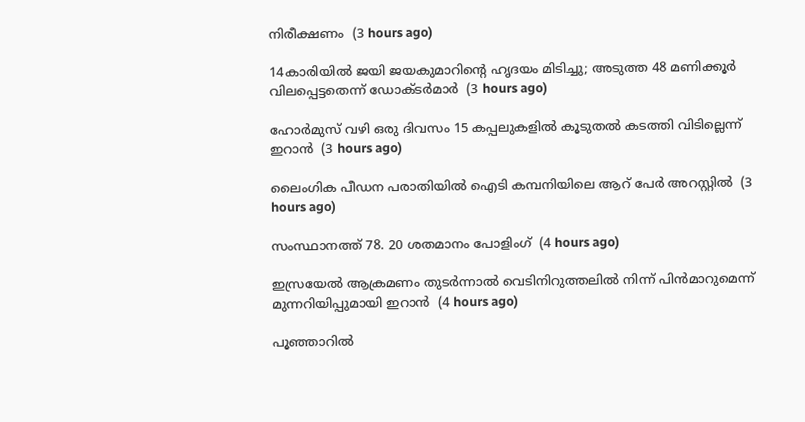നിരീക്ഷണം  (3 hours ago)

14കാരിയില്‍ ജയി ജയകുമാറിന്റെ ഹൃദയം മിടിച്ചു; അടുത്ത 48 മണിക്കൂര്‍ വിലപ്പെട്ടതെന്ന് ഡോക്ടര്‍മാര്‍  (3 hours ago)

ഹോര്‍മുസ് വഴി ഒരു ദിവസം 15 കപ്പലുകളില്‍ കൂടുതല്‍ കടത്തി വിടില്ലെന്ന് ഇറാന്‍  (3 hours ago)

ലൈംഗിക പീഡന പരാതിയില്‍ ഐടി കമ്പനിയിലെ ആറ് പേര്‍ അറസ്റ്റില്‍  (3 hours ago)

സംസ്ഥാനത്ത് 78. 20 ശതമാനം പോളിംഗ്  (4 hours ago)

ഇസ്രയേല്‍ ആക്രമണം തുടര്‍ന്നാല്‍ വെടിനിറുത്തലില്‍ നിന്ന് പിന്‍മാറുമെന്ന് മുന്നറിയിപ്പുമായി ഇറാന്‍  (4 hours ago)

പൂഞ്ഞാറില്‍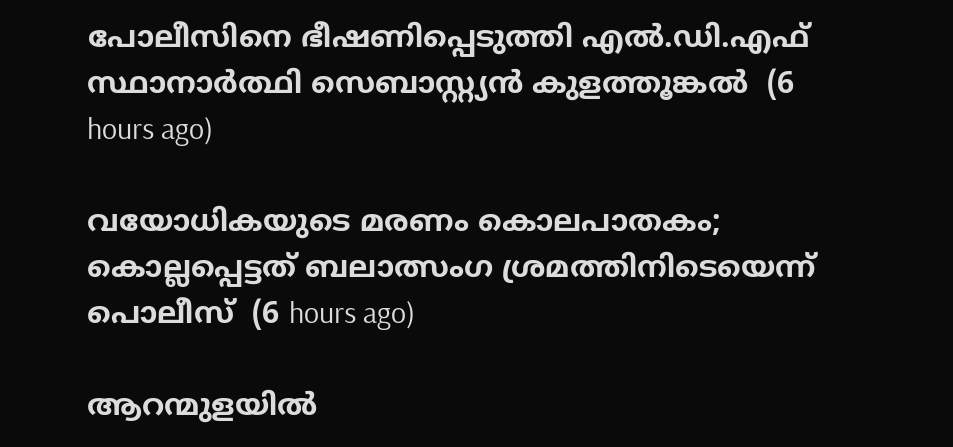പോലീസിനെ ഭീഷണിപ്പെടുത്തി എല്‍.ഡി.എഫ് സ്ഥാനാര്‍ത്ഥി സെബാസ്റ്റ്യന്‍ കുളത്തൂങ്കല്‍  (6 hours ago)

വയോധികയുടെ മരണം കൊലപാതകം; കൊല്ലപ്പെട്ടത് ബലാത്സംഗ ശ്രമത്തിനിടെയെന്ന് പൊലീസ്  (6 hours ago)

ആറന്മുളയില്‍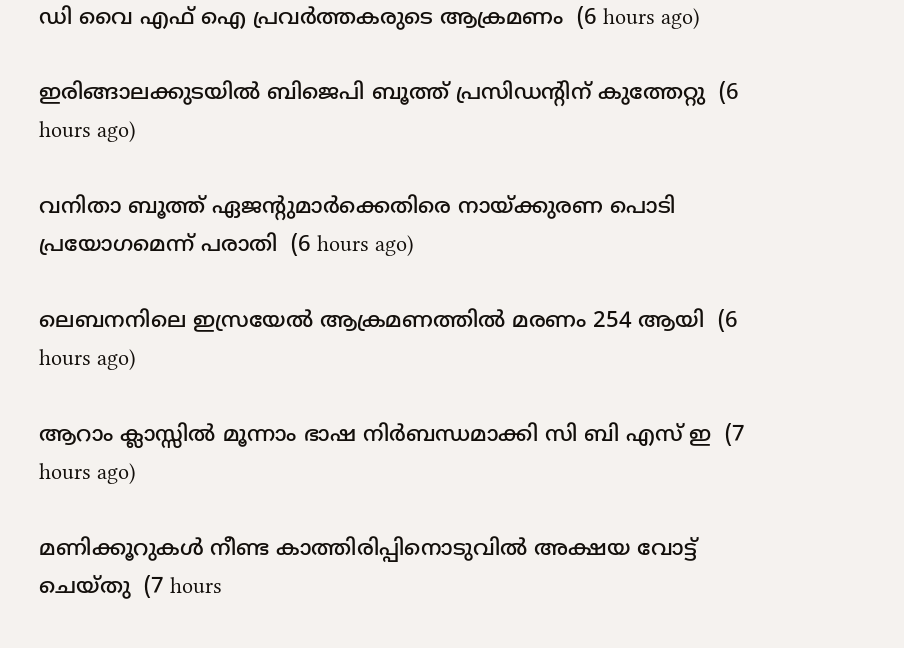ഡി വൈ എഫ് ഐ പ്രവര്‍ത്തകരുടെ ആക്രമണം  (6 hours ago)

ഇരിങ്ങാലക്കുടയില്‍ ബിജെപി ബൂത്ത് പ്രസിഡന്റിന് കുത്തേറ്റു  (6 hours ago)

വനിതാ ബൂത്ത് ഏജന്റുമാര്‍ക്കെതിരെ നായ്ക്കുരണ പൊടി പ്രയോഗമെന്ന് പരാതി  (6 hours ago)

ലെബനനിലെ ഇസ്രയേല്‍ ആക്രമണത്തില്‍ മരണം 254 ആയി  (6 hours ago)

ആറാം ക്ലാസ്സില്‍ മൂന്നാം ഭാഷ നിര്‍ബന്ധമാക്കി സി ബി എസ് ഇ  (7 hours ago)

മണിക്കൂറുകള്‍ നീണ്ട കാത്തിരിപ്പിനൊടുവില്‍ അക്ഷയ വോട്ട് ചെയ്തു  (7 hours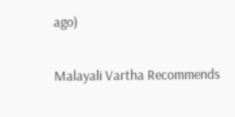ago)

Malayali Vartha Recommends